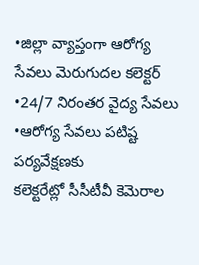•జిల్లా వ్యాప్తంగా ఆరోగ్య సేవలు మెరుగుదల కలెక్టర్
•24/7 నిరంతర వైద్య సేవలు
•ఆరోగ్య సేవలు పటిష్ట పర్యవేక్షణకు
కలెక్టరేట్లో సీసీటీవీ కెమెరాల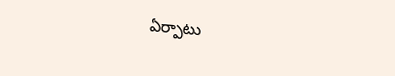ఏర్పాటు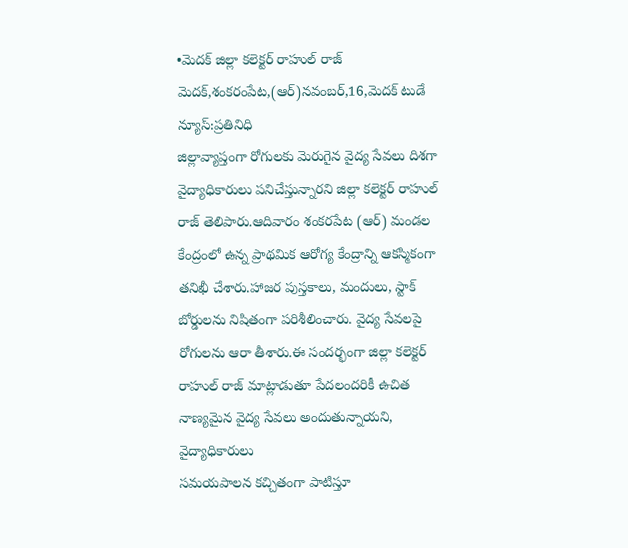•మెదక్ జిల్లా కలెక్టర్ రాహుల్ రాజ్
మెదక్,శంకరంపేట,(ఆర్)నవంబర్,16,మెదక్ టుడే న్యూస్:ప్రతినిధి
జిల్లావ్యాప్తంగా రోగులకు మెరుగైన వైద్య సేవలు దిశగా వైద్యాధికారులు పనిచేస్తున్నారని జిల్లా కలెక్టర్ రాహుల్ రాజ్ తెలిపారు.ఆదివారం శంకరపేట (ఆర్) మండల కేంద్రంలో ఉన్న ప్రాథమిక ఆరోగ్య కేంద్రాన్ని ఆకస్మికంగా తనిఖీ చేశారు.హాజర పుస్తకాలు, మందులు, స్టాక్ బోర్డులను నిషితంగా పరిశీలించారు. వైద్య సేవలపై రోగులను ఆరా తీశారు.ఈ సందర్భంగా జిల్లా కలెక్టర్ రాహుల్ రాజ్ మాట్లాడుతూ పేదలందరికీ ఉచిత నాణ్యమైన వైద్య సేవలు అందుతున్నాయని, వైద్యాధికారులు
సమయపాలన కచ్చితంగా పాటిస్తూ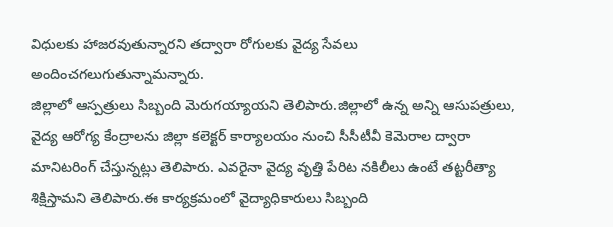విధులకు హాజరవుతున్నారని తద్వారా రోగులకు వైద్య సేవలు అందించగలుగుతున్నామన్నారు.
జిల్లాలో ఆస్పత్రులు సిబ్బంది మెరుగయ్యాయని తెలిపారు.జిల్లాలో ఉన్న అన్ని ఆసుపత్రులు, వైద్య ఆరోగ్య కేంద్రాలను జిల్లా కలెక్టర్ కార్యాలయం నుంచి సీసీటీవీ కెమెరాల ద్వారా మానిటరింగ్ చేస్తున్నట్లు తెలిపారు. ఎవరైనా వైద్య వృత్తి పేరిట నకిలీలు ఉంటే తట్టరీత్యా శిక్షిస్తామని తెలిపారు.ఈ కార్యక్రమంలో వైద్యాధికారులు సిబ్బంది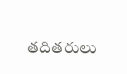తదితరులు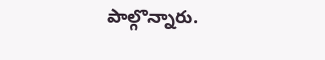పాల్గొన్నారు.